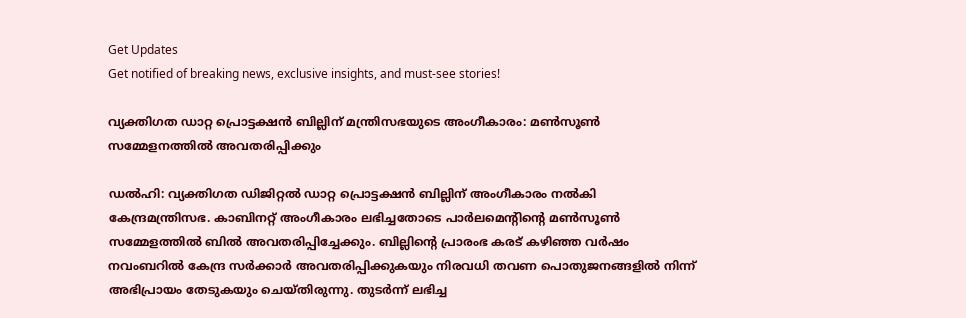Get Updates
Get notified of breaking news, exclusive insights, and must-see stories!

വ്യക്തിഗത ഡാറ്റ പ്രൊട്ടക്ഷൻ ബില്ലിന് മന്ത്രിസഭയുടെ അംഗീകാരം: മണ്‍സൂണ്‍ സമ്മേളനത്തില്‍ അവതരിപ്പിക്കും

ഡല്‍ഹി: വ്യക്തിഗത ഡിജിറ്റല്‍ ഡാറ്റ പ്രൊട്ടക്ഷൻ ബില്ലിന് അംഗീകാരം നല്‍കി കേന്ദ്രമന്ത്രിസഭ. കാബിനറ്റ് അംഗീകാരം ലഭിച്ചതോടെ പാർലമെന്റിന്റെ മണ്‍സൂണ്‍ സമ്മേളത്തില്‍ ബില്‍ അവതരിപ്പിച്ചേക്കും. ബില്ലിന്റെ പ്രാരംഭ കരട് കഴിഞ്ഞ വർഷം നവംബറിൽ കേന്ദ്ര സർക്കാർ അവതരിപ്പിക്കുകയും നിരവധി തവണ പൊതുജനങ്ങളില്‍ നിന്ന് അഭിപ്രായം തേടുകയും ചെയ്തിരുന്നു. തുടർന്ന് ലഭിച്ച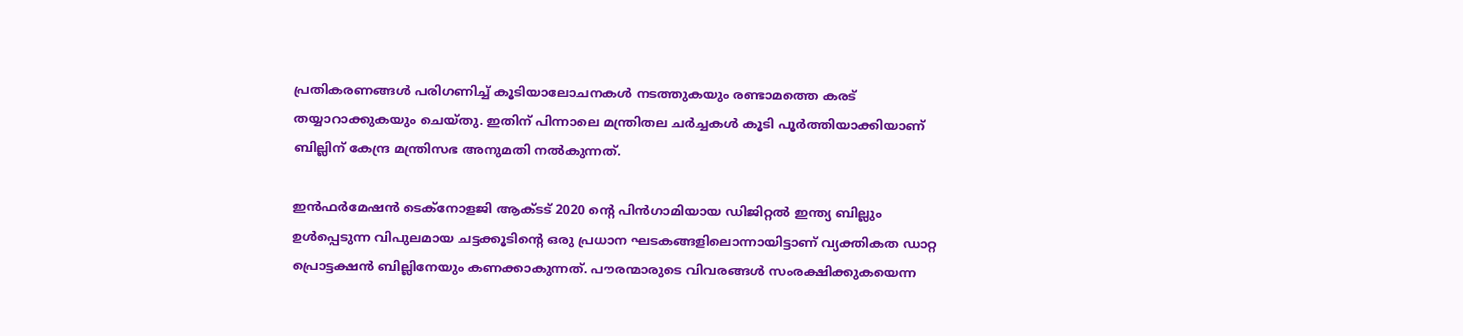പ്രതികരണങ്ങള്‍ പരിഗണിച്ച് കൂടിയാലോചനകള്‍ നടത്തുകയും രണ്ടാമത്തെ കരട് തയ്യാറാക്കുകയും ചെയ്തു. ഇതിന് പിന്നാലെ മന്ത്രിതല ചർച്ചകൾ കൂടി പൂർത്തിയാക്കിയാണ് ബില്ലിന് കേന്ദ്ര മന്ത്രിസഭ അനുമതി നല്‍കുന്നത്.

ഇൻഫർമേഷൻ ടെക്‌നോളജി ആക്ടട് 2020 ന്റെ പിൻഗാമിയായ ഡിജിറ്റൽ ഇന്ത്യ ബില്ലും ഉൾപ്പെടുന്ന വിപുലമായ ചട്ടക്കൂടിന്റെ ഒരു പ്രധാന ഘടകങ്ങളിലൊന്നായിട്ടാണ് വ്യക്തികത ഡാറ്റ പ്രൊട്ടക്ഷൻ ബില്ലിനേയും കണക്കാകുന്നത്. പൗരന്മാരുടെ വിവരങ്ങൾ സംരക്ഷിക്കുകയെന്ന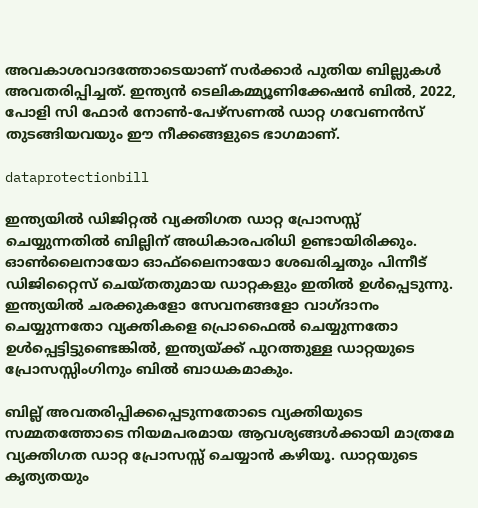അവകാശവാദത്തോടെയാണ് സർക്കാർ പുതിയ ബില്ലുകള്‍ അവതരിപ്പിച്ചത്. ഇന്ത്യൻ ടെലികമ്മ്യൂണിക്കേഷൻ ബിൽ, 2022, പോളി സി ഫോർ നോൺ-പേഴ്‌സണൽ ഡാറ്റ ഗവേണൻസ് തുടങ്ങിയവയും ഈ നീക്കങ്ങളുടെ ഭാഗമാണ്.

dataprotectionbill

ഇന്ത്യയിൽ ഡിജിറ്റൽ വ്യക്തിഗത ഡാറ്റ പ്രോസസ്സ് ചെയ്യുന്നതില്‍ ബില്ലിന് അധികാരപരിധി ഉണ്ടായിരിക്കും. ഓൺലൈനായോ ഓഫ്‌ലൈനായോ ശേഖരിച്ചതും പിന്നീട് ഡിജിറ്റൈസ് ചെയ്തതുമായ ഡാറ്റകളും ഇതിൽ ഉൾപ്പെടുന്നു. ഇന്ത്യയിൽ ചരക്കുകളോ സേവനങ്ങളോ വാഗ്ദാനം ചെയ്യുന്നതോ വ്യക്തികളെ പ്രൊഫൈൽ ചെയ്യുന്നതോ ഉൾപ്പെട്ടിട്ടുണ്ടെങ്കിൽ, ഇന്ത്യയ്ക്ക് പുറത്തുള്ള ഡാറ്റയുടെ പ്രോസസ്സിംഗിനും ബിൽ ബാധകമാകും.

ബില്ല് അവതരിപ്പിക്കപ്പെടുന്നതോടെ വ്യക്തിയുടെ സമ്മതത്തോടെ നിയമപരമായ ആവശ്യങ്ങൾക്കായി മാത്രമേ വ്യക്തിഗത ഡാറ്റ പ്രോസസ്സ് ചെയ്യാൻ കഴിയൂ. ഡാറ്റയുടെ കൃത്യതയും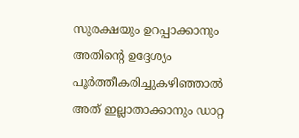സുരക്ഷയും ഉറപ്പാക്കാനും അതിന്റെ ഉദ്ദേശ്യം പൂർത്തീകരിച്ചുകഴിഞ്ഞാൽ അത് ഇല്ലാതാക്കാനും ഡാറ്റ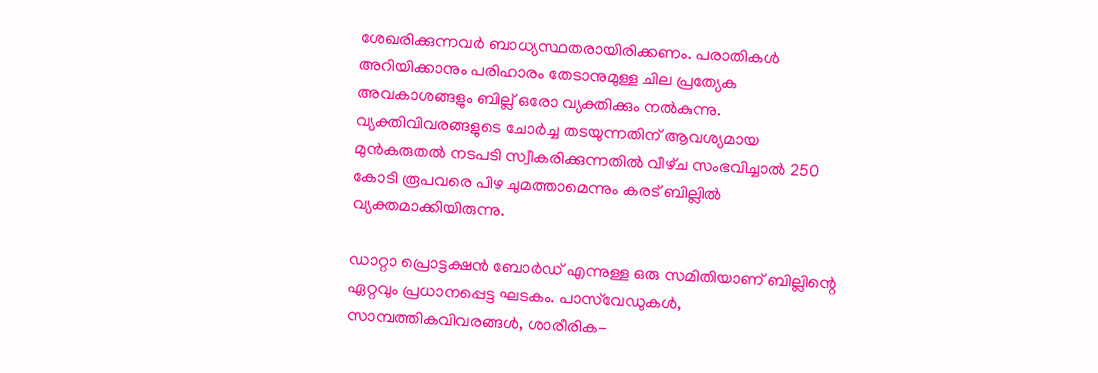ശേഖരിക്കുന്നവർ ബാധ്യസ്ഥതരായിരിക്കണം. പരാതികള്‍ അറിയിക്കാനും പരിഹാരം തേടാനുമുള്ള ചില പ്രത്യേക അവകാശങ്ങളും ബില്ല് ഒരോ വ്യക്തിക്കും നല്‍കുന്നു. വ്യക്തിവിവരങ്ങളുടെ ചോർച്ച തടയുന്നതിന്‌ ആവശ്യമായ മുൻകരുതൽ നടപടി സ്വീകരിക്കുന്നതിൽ വീഴ്‌ച സംഭവിച്ചാൽ 250 കോടി രൂപവരെ പിഴ ചുമത്താമെന്നും കരട് ബില്ലില്‍ വ്യക്തമാക്കിയിരുന്നു.

ഡാറ്റാ പ്രൊട്ടക്ഷൻ ബോർഡ് എന്നുള്ള ഒരു സമിതിയാണ് ബില്ലിന്റെ ഏറ്റവും പ്രധാനപ്പെട്ട ഘടകം. പാസ്‌വേഡുകൾ, സാമ്പത്തികവിവരങ്ങൾ, ശാരീരിക-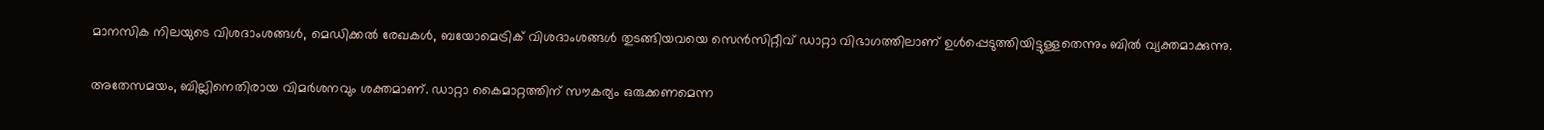മാനസിക നിലയുടെ വിശദാംശങ്ങൾ, മെഡിക്കൽ രേഖകൾ, ബയോമെട്രിക്‌ വിശദാംശങ്ങൾ തുടങ്ങിയവയെ സെൻസിറ്റീവ്‌ ഡാറ്റാ വിഭാഗത്തിലാണ്‌ ഉൾപ്പെടുത്തിയിട്ടുള്ളതെന്നും ബില്‍ വ്യക്തമാക്കുന്നു.

അതേസമയം, ബില്ലിനെതിരായ വിമർശനവും ശക്തമാണ്. ഡാറ്റാ കൈമാറ്റത്തിന് സൗകര്യം ഒരുക്കണമെന്ന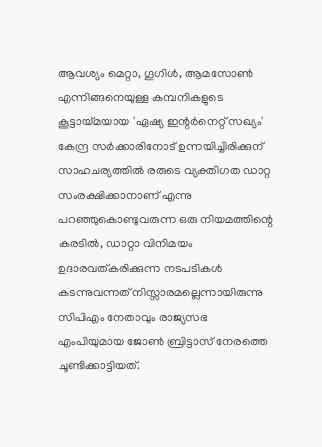ആവശ്യം മെറ്റാ, ഗൂഗിൾ, ആമസോൺ എന്നിങ്ങനെയുള്ള കമ്പനികളുടെ കൂട്ടായ്‌മയായ 'ഏഷ്യ ഇന്റർനെറ്റ്‌ സഖ്യം' കേന്ദ്ര സർക്കാരിനോട്‌ ഉന്നയിച്ചിരിക്കുന് സാഹചര്യത്തില്‍ രരുടെ വ്യക്തിഗത ഡാറ്റ സംരക്ഷിക്കാനാണ് എന്നു പറഞ്ഞുകൊണ്ടുവരുന്ന ഒരു നിയമത്തിന്റെ കരടിൽ, ഡാറ്റാ വിനിമയം ഉദാരവത്കരിക്കുന്ന നടപടികൾ കടന്നുവന്നത് നിസ്സാരമല്ലെന്നായിരുന്നു സിപിഎം നേതാവും രാജ്യസഭ എംപിയുമായ ജോണ്‍ ബ്രിട്ടാസ് നേരത്തെ ചൂണ്ടിക്കാട്ടിയത്.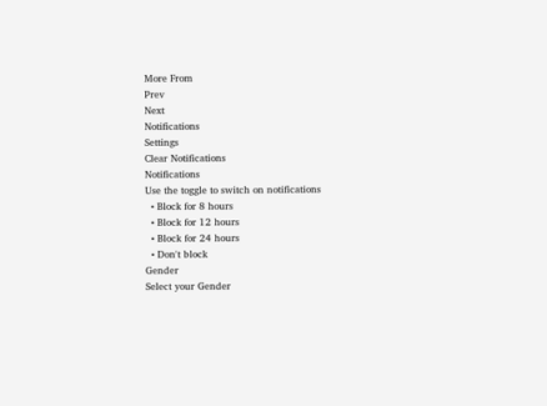More From
Prev
Next
Notifications
Settings
Clear Notifications
Notifications
Use the toggle to switch on notifications
  • Block for 8 hours
  • Block for 12 hours
  • Block for 24 hours
  • Don't block
Gender
Select your Gender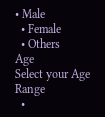• Male
  • Female
  • Others
Age
Select your Age Range
  •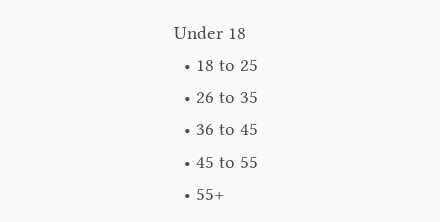Under 18
  • 18 to 25
  • 26 to 35
  • 36 to 45
  • 45 to 55
  • 55+